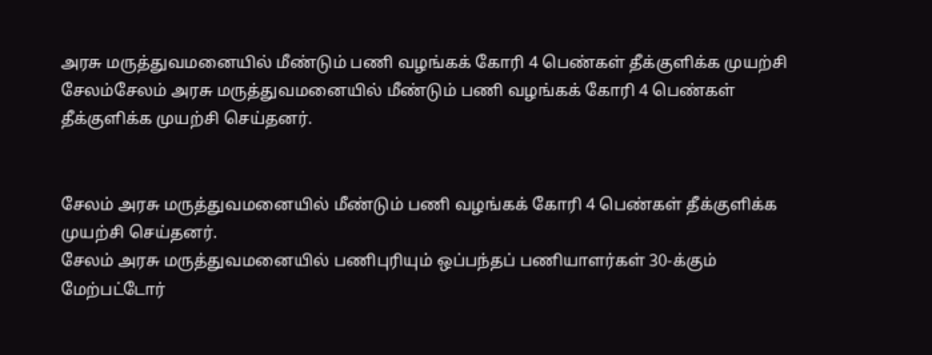அரசு மருத்துவமனையில் மீண்டும் பணி வழங்கக் கோரி 4 பெண்கள் தீக்குளிக்க முயற்சி
சேலம்சேலம் அரசு மருத்துவமனையில் மீண்டும் பணி வழங்கக் கோரி 4 பெண்கள் தீக்குளிக்க முயற்சி செய்தனர்.


சேலம் அரசு மருத்துவமனையில் மீண்டும் பணி வழங்கக் கோரி 4 பெண்கள் தீக்குளிக்க முயற்சி செய்தனர்.
சேலம் அரசு மருத்துவமனையில் பணிபுரியும் ஒப்பந்தப் பணியாளர்கள் 30-க்கும் மேற்பட்டோர்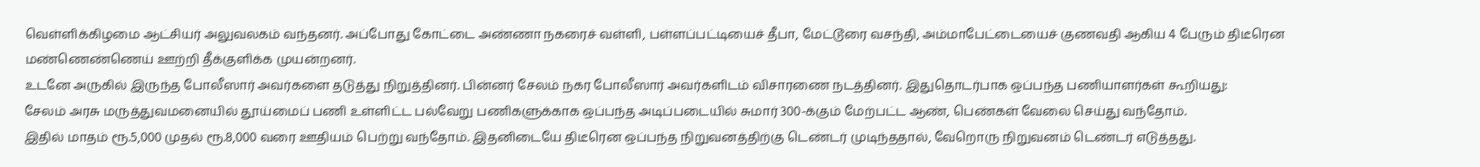வெள்ளிக்கிழமை ஆட்சியர் அலுவலகம் வந்தனர். அப்போது கோட்டை அண்ணா நகரைச் வள்ளி, பள்ளப்பட்டியைச் தீபா, மேட்டூரை வசந்தி, அம்மாபேட்டையைச் குணவதி ஆகிய 4 பேரும் திடீரென மண்ணெண்ணெய் ஊற்றி தீக்குளிக்க முயன்றனர்.
உடனே அருகில் இருந்த போலீஸார் அவர்களை தடுத்து நிறுத்தினர். பின்னர் சேலம் நகர போலீஸார் அவர்களிடம் விசாரணை நடத்தினர். இதுதொடர்பாக ஒப்பந்த பணியாளர்கள் கூறியது:
சேலம் அரசு மருத்துவமனையில் தூய்மைப் பணி உள்ளிட்ட பல்வேறு பணிகளுக்காக ஒப்பந்த அடிப்படையில் சுமார் 300-க்கும் மேற்பட்ட ஆண், பெண்கள் வேலை செய்து வந்தோம்.
இதில் மாதம் ரூ.5,000 முதல் ரூ.8,000 வரை ஊதியம் பெற்று வந்தோம். இதனிடையே திடீரென ஒப்பந்த நிறுவனத்திற்கு டெண்டர் முடிந்ததால், வேறொரு நிறுவனம் டெண்டர் எடுத்தது.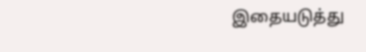இதையடுத்து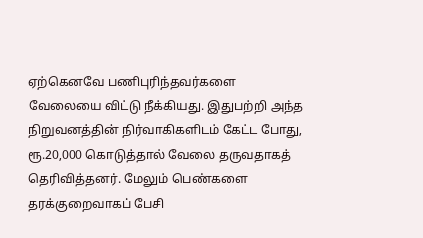ஏற்கெனவே பணிபுரிந்தவர்களை வேலையை விட்டு நீக்கியது. இதுபற்றி அந்த நிறுவனத்தின் நிர்வாகிகளிடம் கேட்ட போது, ரூ.20,000 கொடுத்தால் வேலை தருவதாகத் தெரிவித்தனர். மேலும் பெண்களை தரக்குறைவாகப் பேசி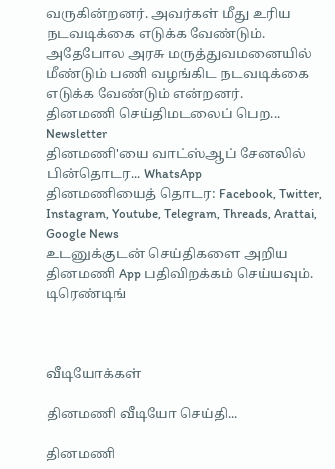வருகின்றனர். அவர்கள் மீது உரிய நடவடிக்கை எடுக்க வேண்டும். அதேபோல அரசு மருத்துவமனையில் மீண்டும் பணி வழங்கிட நடவடிக்கை எடுக்க வேண்டும் என்றனர்.
தினமணி செய்திமடலைப் பெற... Newsletter
தினமணி'யை வாட்ஸ்ஆப் சேனலில் பின்தொடர... WhatsApp
தினமணியைத் தொடர: Facebook, Twitter, Instagram, Youtube, Telegram, Threads, Arattai, Google News
உடனுக்குடன் செய்திகளை அறிய தினமணி App பதிவிறக்கம் செய்யவும்.
டிரெண்டிங்



வீடியோக்கள்

தினமணி வீடியோ செய்தி...

தினமணி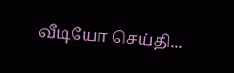வீடியோ செய்தி...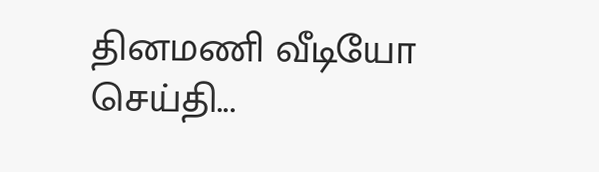தினமணி வீடியோ செய்தி...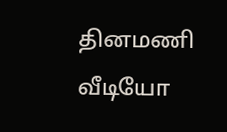தினமணி வீடியோ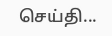செய்தி...